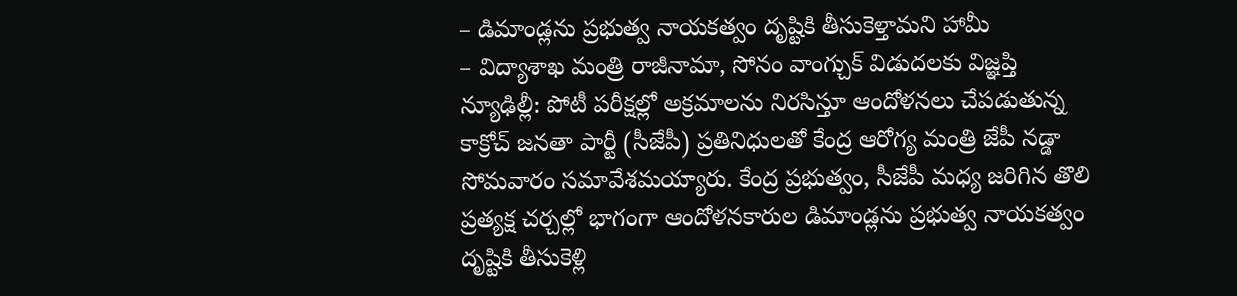– డిమాండ్లను ప్రభుత్వ నాయకత్వం దృష్టికి తీసుకెళ్తామని హామీ
– విద్యాశాఖ మంత్రి రాజీనామా, సోనం వాంగ్చుక్ విడుదలకు విజ్ఞప్తి
న్యూఢిల్లీ: పోటీ పరీక్షల్లో అక్రమాలను నిరసిస్తూ ఆందోళనలు చేపడుతున్న కాక్రోచ్ జనతా పార్టీ (సీజేపీ) ప్రతినిధులతో కేంద్ర ఆరోగ్య మంత్రి జేపీ నడ్డా సోమవారం సమావేశమయ్యారు. కేంద్ర ప్రభుత్వం, సీజేపీ మధ్య జరిగిన తొలి ప్రత్యక్ష చర్చల్లో భాగంగా ఆందోళనకారుల డిమాండ్లను ప్రభుత్వ నాయకత్వం దృష్టికి తీసుకెళ్లి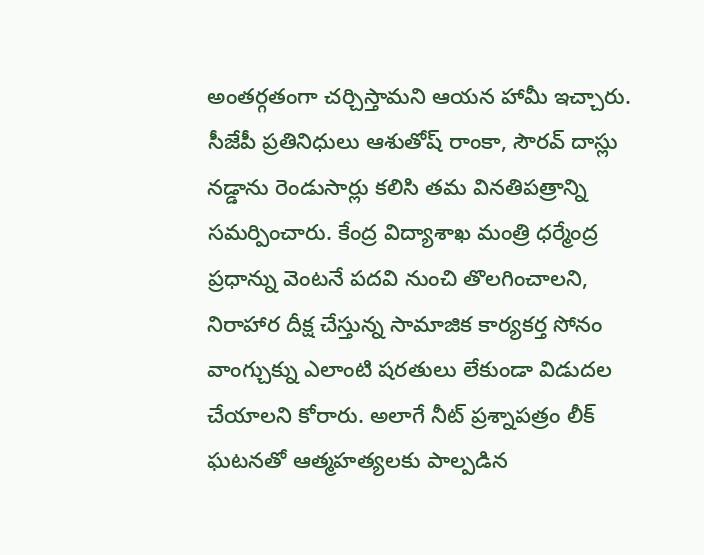అంతర్గతంగా చర్చిస్తామని ఆయన హామీ ఇచ్చారు. సీజేపీ ప్రతినిధులు ఆశుతోష్ రాంకా, సౌరవ్ దాస్లు నడ్డాను రెండుసార్లు కలిసి తమ వినతిపత్రాన్ని సమర్పించారు. కేంద్ర విద్యాశాఖ మంత్రి ధర్మేంద్ర ప్రధాన్ను వెంటనే పదవి నుంచి తొలగించాలని, నిరాహార దీక్ష చేస్తున్న సామాజిక కార్యకర్త సోనం వాంగ్చుక్ను ఎలాంటి షరతులు లేకుండా విడుదల చేయాలని కోరారు. అలాగే నీట్ ప్రశ్నాపత్రం లీక్ ఘటనతో ఆత్మహత్యలకు పాల్పడిన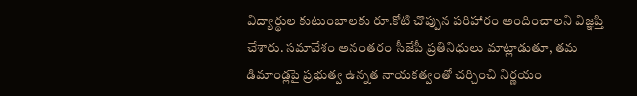విద్యార్థుల కుటుంబాలకు రూ.కోటి చొప్పున పరిహారం అందించాలని విజ్ఞప్తి చేశారు. సమావేశం అనంతరం సీజేపీ ప్రతినిధులు మాట్లాడుతూ, తమ డిమాండ్లపై ప్రభుత్వ ఉన్నత నాయకత్వంతో చర్చించి నిర్ణయం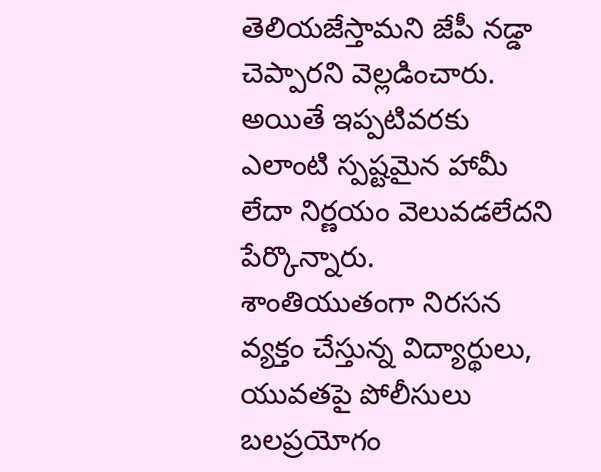తెలియజేస్తామని జేపీ నడ్డా చెప్పారని వెల్లడించారు. అయితే ఇప్పటివరకు ఎలాంటి స్పష్టమైన హామీ లేదా నిర్ణయం వెలువడలేదని పేర్కొన్నారు. శాంతియుతంగా నిరసన వ్యక్తం చేస్తున్న విద్యార్థులు, యువతపై పోలీసులు బలప్రయోగం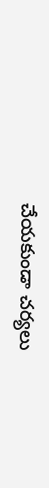చేయకుండా చర్యలు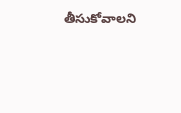తీసుకోవాలని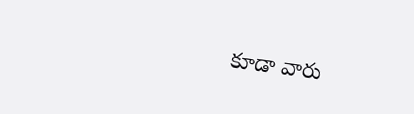కూడా వారు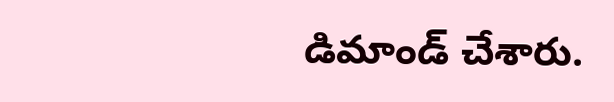డిమాండ్ చేశారు.